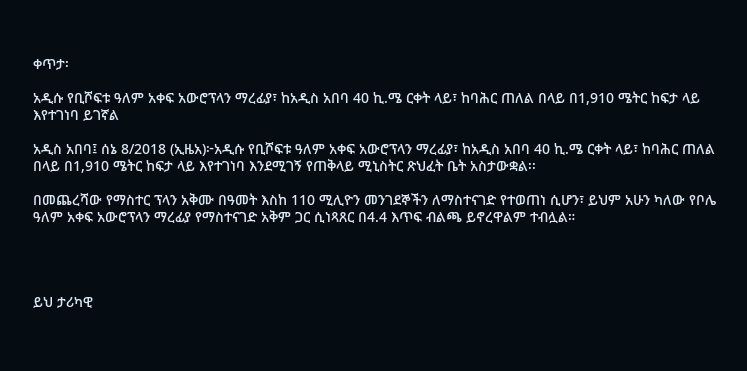ቀጥታ፡

አዲሱ የቢሾፍቱ ዓለም አቀፍ አውሮፕላን ማረፊያ፣ ከአዲስ አበባ 40 ኪ.ሜ ርቀት ላይ፣ ከባሕር ጠለል በላይ በ1,910 ሜትር ከፍታ ላይ እየተገነባ ይገኛል

አዲስ አበባ፤ ሰኔ 8/2018 (ኢዜአ)፦አዲሱ የቢሾፍቱ ዓለም አቀፍ አውሮፕላን ማረፊያ፣ ከአዲስ አበባ 40 ኪ.ሜ ርቀት ላይ፣ ከባሕር ጠለል በላይ በ1,910 ሜትር ከፍታ ላይ እየተገነባ እንደሚገኝ የጠቅላይ ሚኒስትር ጽህፈት ቤት አስታውቋል፡፡

በመጨረሻው የማስተር ፕላን አቅሙ በዓመት እስከ 110 ሚሊዮን መንገደኞችን ለማስተናገድ የተወጠነ ሲሆን፣ ይህም አሁን ካለው የቦሌ ዓለም አቀፍ አውሮፕላን ማረፊያ የማስተናገድ አቅም ጋር ሲነጻጸር በ4.4 እጥፍ ብልጫ ይኖረዋልም ተብሏል።




ይህ ታሪካዊ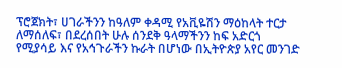ፕሮጀክት፣ ሀገራችንን ከዓለም ቀዳሚ የአቪዬሽን ማዕከላት ተርታ ለማሰለፍ፣ በደረሰበት ሁሉ ሰንደቅ ዓላማችንን ከፍ አድርጎ የሚያሳይ እና የአኅጉራችን ኩራት በሆነው በኢትዮጵያ አየር መንገድ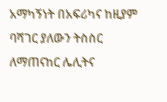አማካኝነት በአፍሪካና ከዚያም ባሻገር ያለውን ትስስር ለማጠናከር ሌሊትና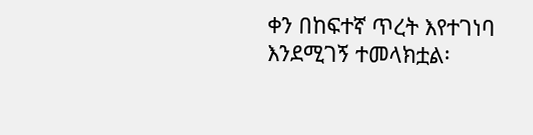ቀን በከፍተኛ ጥረት እየተገነባ እንደሚገኝ ተመላክቷል፡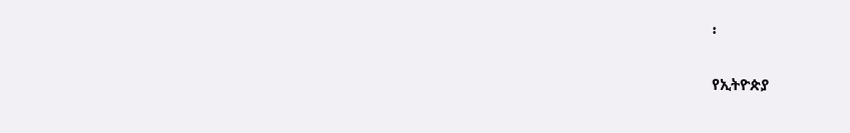፡

የኢትዮጵያ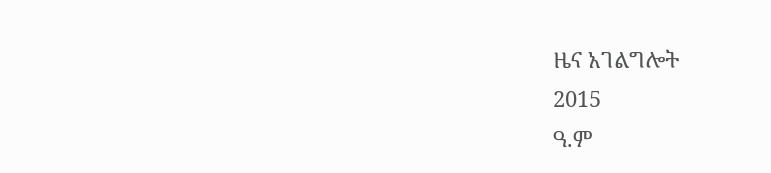ዜና አገልግሎት
2015
ዓ.ም